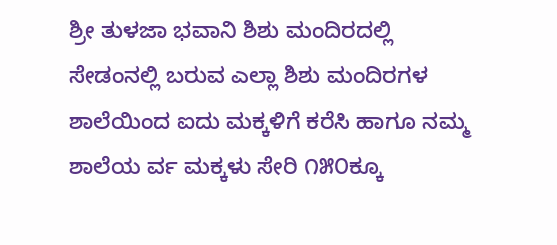ಶ್ರೀ ತುಳಜಾ ಭವಾನಿ ಶಿಶು ಮಂದಿರದಲ್ಲಿ ಸೇಡಂನಲ್ಲಿ ಬರುವ ಎಲ್ಲಾ ಶಿಶು ಮಂದಿರಗಳ ಶಾಲೆಯಿಂದ ಐದು ಮಕ್ಕಳಿಗೆ ಕರೆಸಿ ಹಾಗೂ ನಮ್ಮ ಶಾಲೆಯ ರ್ವ ಮಕ್ಕಳು ಸೇರಿ ೧೫೦ಕ್ಕೂ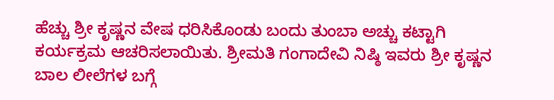ಹೆಚ್ಚು ಶ್ರೀ ಕೃಷ್ಣನ ವೇಷ ಧರಿಸಿಕೊಂಡು ಬಂದು ತುಂಬಾ ಅಚ್ಚು ಕಟ್ಟಾಗಿ ಕರ್ಯಕ್ರಮ ಆಚರಿಸಲಾಯಿತು. ಶ್ರೀಮತಿ ಗಂಗಾದೇವಿ ನಿಷ್ಠಿ ಇವರು ಶ್ರೀ ಕೃಷ್ಣನ ಬಾಲ ಲೀಲೆಗಳ ಬಗ್ಗೆ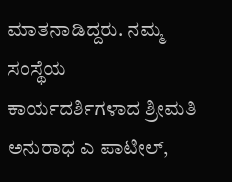ಮಾತನಾಡಿದ್ದರು. ನಮ್ಮ ಸಂಸ್ಥೆಯ ಕಾರ್ಯದರ್ಶಿಗಳಾದ ಶ್ರೀಮತಿ ಅನುರಾಧ ಎ ಪಾಟೀಲ್,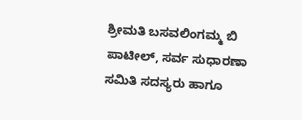ಶ್ರೀಮತಿ ಬಸವಲಿಂಗಮ್ಮ ಬಿ ಪಾಟೀಲ್, ಸರ್ವ ಸುಧಾರಣಾ ಸಮಿತಿ ಸದಸ್ಯರು ಹಾಗೂ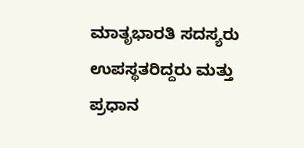ಮಾತೃಭಾರತಿ ಸದಸ್ಯರು ಉಪಸ್ಥತರಿದ್ದರು ಮತ್ತು ಪ್ರಧಾನ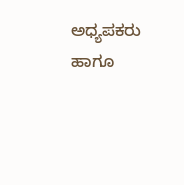ಅಧ್ಯಪಕರು ಹಾಗೂ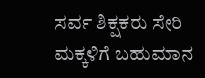ಸರ್ವ ಶಿಕ್ಷಕರು ಸೇರಿ ಮಕ್ಕಳಿಗೆ ಬಹುಮಾನ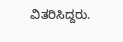ವಿತರಿಸಿದ್ದರು.